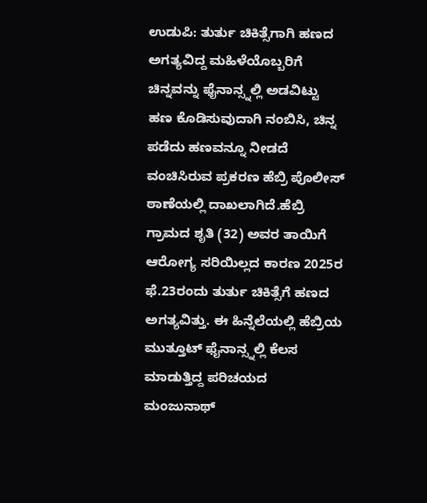ಉಡುಪಿ: ತುರ್ತು ಚಿಕಿತ್ಸೆಗಾಗಿ ಹಣದ ಅಗತ್ಯವಿದ್ದ ಮಹಿಳೆಯೊಬ್ಬರಿಗೆ ಚಿನ್ನವನ್ನು ಫೈನಾನ್ಸ್ನಲ್ಲಿ ಅಡವಿಟ್ಟು ಹಣ ಕೊಡಿಸುವುದಾಗಿ ನಂಬಿಸಿ, ಚಿನ್ನ ಪಡೆದು ಹಣವನ್ನೂ ನೀಡದೆ ವಂಚಿಸಿರುವ ಪ್ರಕರಣ ಹೆಬ್ರಿ ಪೊಲೀಸ್ ಠಾಣೆಯಲ್ಲಿ ದಾಖಲಾಗಿದೆ.ಹೆಬ್ರಿ ಗ್ರಾಮದ ಶೃತಿ (32) ಅವರ ತಾಯಿಗೆ ಆರೋಗ್ಯ ಸರಿಯಿಲ್ಲದ ಕಾರಣ 2025ರ ಫೆ.23ರಂದು ತುರ್ತು ಚಿಕಿತ್ಸೆಗೆ ಹಣದ ಅಗತ್ಯವಿತ್ತು. ಈ ಹಿನ್ನೆಲೆಯಲ್ಲಿ ಹೆಬ್ರಿಯ ಮುತ್ತೂಟ್ ಫೈನಾನ್ಸ್ನಲ್ಲಿ ಕೆಲಸ ಮಾಡುತ್ತಿದ್ದ ಪರಿಚಯದ ಮಂಜುನಾಥ್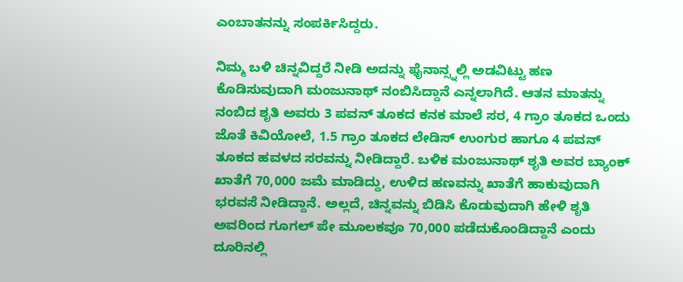ಎಂಬಾತನನ್ನು ಸಂಪರ್ಕಿಸಿದ್ದರು.

ನಿಮ್ಮ ಬಳಿ ಚಿನ್ನವಿದ್ದರೆ ನೀಡಿ ಅದನ್ನು ಫೈನಾನ್ಸ್ನಲ್ಲಿ ಅಡವಿಟ್ಟು ಹಣ ಕೊಡಿಸುವುದಾಗಿ ಮಂಜುನಾಥ್ ನಂಬಿಸಿದ್ದಾನೆ ಎನ್ನಲಾಗಿದೆ. ಆತನ ಮಾತನ್ನು ನಂಬಿದ ಶೃತಿ ಅವರು 3 ಪವನ್ ತೂಕದ ಕನಕ ಮಾಲೆ ಸರ, 4 ಗ್ರಾಂ ತೂಕದ ಒಂದು ಜೊತೆ ಕಿವಿಯೋಲೆ, 1.5 ಗ್ರಾಂ ತೂಕದ ಲೇಡಿಸ್ ಉಂಗುರ ಹಾಗೂ 4 ಪವನ್ ತೂಕದ ಹವಳದ ಸರವನ್ನು ನೀಡಿದ್ದಾರೆ. ಬಳಿಕ ಮಂಜುನಾಥ್ ಶೃತಿ ಅವರ ಬ್ಯಾಂಕ್ ಖಾತೆಗೆ 70,000 ಜಮೆ ಮಾಡಿದ್ದು, ಉಳಿದ ಹಣವನ್ನು ಖಾತೆಗೆ ಹಾಕುವುದಾಗಿ ಭರವಸೆ ನೀಡಿದ್ದಾನೆ. ಅಲ್ಲದೆ, ಚಿನ್ನವನ್ನು ಬಿಡಿಸಿ ಕೊಡುವುದಾಗಿ ಹೇಳಿ ಶೃತಿ ಅವರಿಂದ ಗೂಗಲ್ ಪೇ ಮೂಲಕವೂ 70,000 ಪಡೆದುಕೊಂಡಿದ್ದಾನೆ ಎಂದು ದೂರಿನಲ್ಲಿ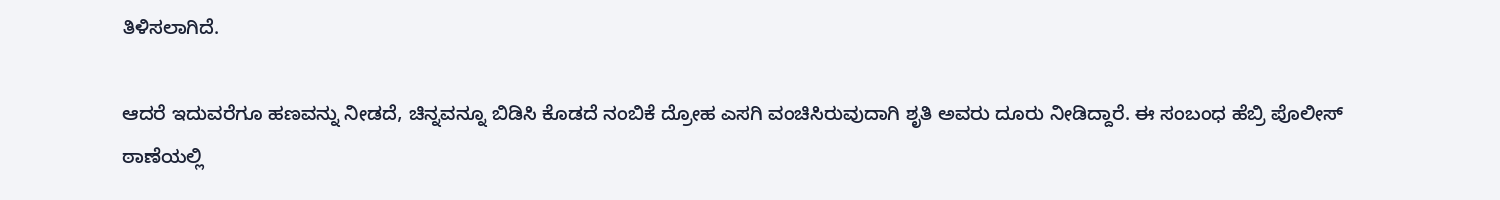ತಿಳಿಸಲಾಗಿದೆ.

ಆದರೆ ಇದುವರೆಗೂ ಹಣವನ್ನು ನೀಡದೆ, ಚಿನ್ನವನ್ನೂ ಬಿಡಿಸಿ ಕೊಡದೆ ನಂಬಿಕೆ ದ್ರೋಹ ಎಸಗಿ ವಂಚಿಸಿರುವುದಾಗಿ ಶೃತಿ ಅವರು ದೂರು ನೀಡಿದ್ದಾರೆ. ಈ ಸಂಬಂಧ ಹೆಬ್ರಿ ಪೊಲೀಸ್ ಠಾಣೆಯಲ್ಲಿ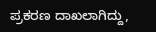ಪ್ರಕರಣ ದಾಖಲಾಗಿದ್ದು,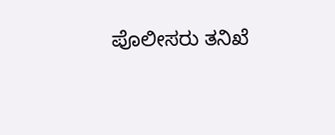ಪೊಲೀಸರು ತನಿಖೆ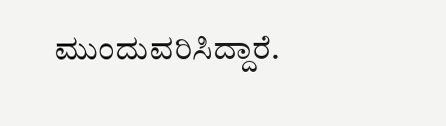ಮುಂದುವರಿಸಿದ್ದಾರೆ.